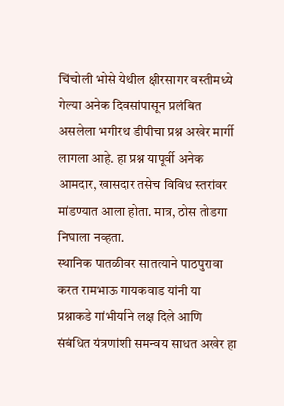चिंचोली भोसे येथील क्षीरसागर वस्तीमध्ये गेल्या अनेक दिवसांपासून प्रलंबित असलेला भगीरथ डीपीचा प्रश्न अखेर मार्गी लागला आहे. हा प्रश्न यापूर्वी अनेक आमदार, खासदार तसेच विविध स्तरांवर मांडण्यात आला होता. मात्र, ठोस तोडगा निघाला नव्हता.
स्थानिक पातळीवर सातत्याने पाठपुरावा करत रामभाऊ गायकवाड यांनी या प्रश्नाकडे गांभीर्याने लक्ष दिले आणि संबंधित यंत्रणांशी समन्वय साधत अखेर हा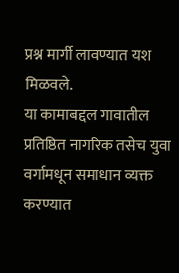प्रश्न मार्गी लावण्यात यश मिळवले.
या कामाबद्दल गावातील प्रतिष्ठित नागरिक तसेच युवा वर्गामधून समाधान व्यक्त करण्यात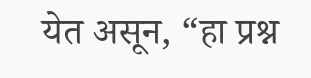येत असून, “हा प्रश्न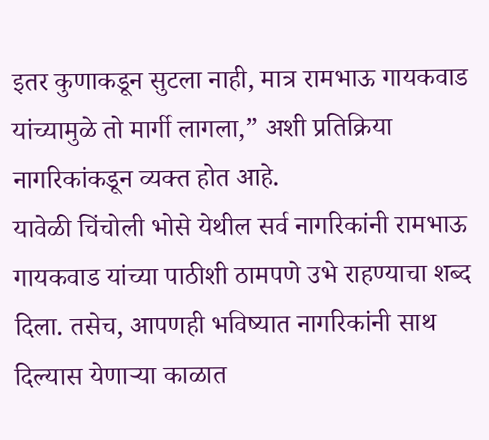इतर कुणाकडून सुटला नाही, मात्र रामभाऊ गायकवाड यांच्यामुळे तो मार्गी लागला,” अशी प्रतिक्रिया नागरिकांकडून व्यक्त होत आहे.
यावेळी चिंचोली भोसे येथील सर्व नागरिकांनी रामभाऊ गायकवाड यांच्या पाठीशी ठामपणे उभे राहण्याचा शब्द दिला. तसेच, आपणही भविष्यात नागरिकांनी साथ दिल्यास येणाऱ्या काळात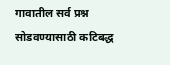गावातील सर्व प्रश्न सोडवण्यासाठी कटिबद्ध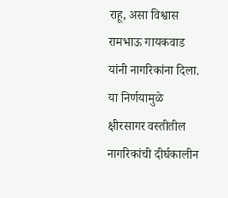राहू, असा विश्वास रामभाऊ गायकवाड यांनी नागरिकांना दिला.
या निर्णयामुळे क्षीरसागर वस्तीतील नागरिकांची दीर्घकालीन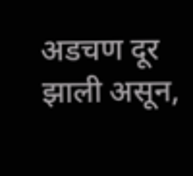अडचण दूर झाली असून,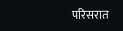परिसरात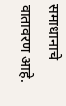समाधानाचे वातावरण आहे.